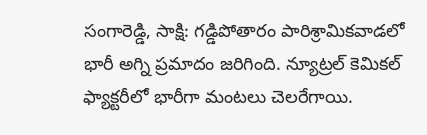సంగారెడ్డి, సాక్షి: గడ్డిపోతారం పారిశ్రామికవాడలో భారీ అగ్ని ప్రమాదం జరిగింది. న్యూట్రల్ కెమికల్ ఫ్యాక్టరీలో భారీగా మంటలు చెలరేగాయి.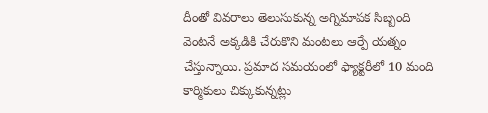దీంతో వివరాలు తెలుసుకున్న అగ్నిమాపక సిబ్బంది వెంటనే అక్కడికి చేరుకొని మంటలు ఆర్పే యత్నం చేస్తున్నాయి. ప్రమాద సమయంలో ఫ్యాక్టరీలో 10 మంది కార్మికులు చిక్కుకున్నట్లు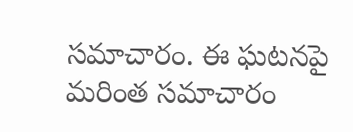సమాచారం. ఈ ఘటనపై మరింత సమాచారం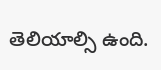తెలియాల్సి ఉంది.